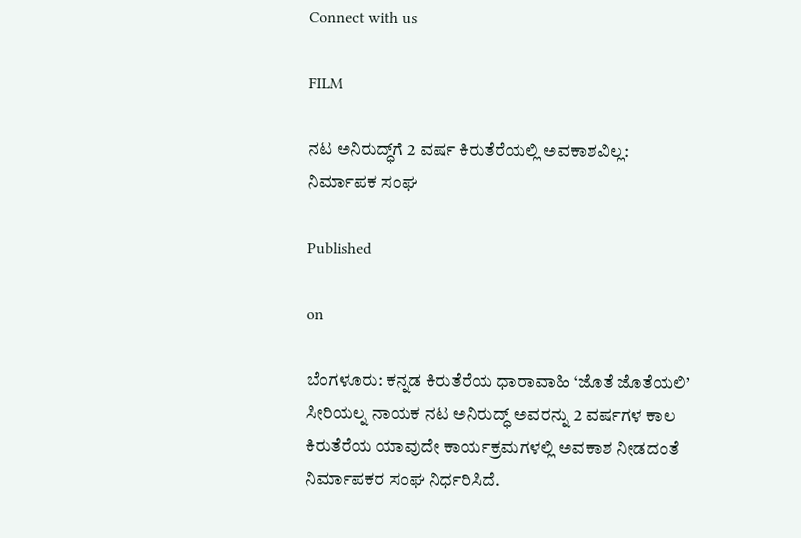Connect with us

FILM

ನಟ ಅನಿರುದ್ಧ್‌ಗೆ 2 ವರ್ಷ ಕಿರುತೆರೆಯಲ್ಲಿ ಅವಕಾಶವಿಲ್ಲ: ನಿರ್ಮಾಪಕ ಸಂಘ

Published

on

ಬೆಂಗಳೂರು: ಕನ್ನಡ ಕಿರುತೆರೆಯ ಧಾರಾವಾಹಿ ‘ಜೊತೆ ಜೊತೆಯಲಿ’ ಸೀರಿಯಲ್ನ ನಾಯಕ ನಟ ಅನಿರುದ್ಧ್ ಅವರನ್ನು 2 ವರ್ಷಗಳ ಕಾಲ ಕಿರುತೆರೆಯ ಯಾವುದೇ ಕಾರ್ಯಕ್ರಮಗಳಲ್ಲಿ ಅವಕಾಶ ನೀಡದಂತೆ ನಿರ್ಮಾಪಕರ ಸಂಘ ನಿರ್ಧರಿಸಿದೆ.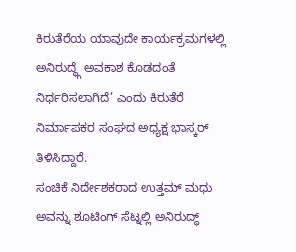ಕಿರುತೆರೆಯ ಯಾವುದೇ ಕಾರ್ಯಕ್ರಮಗಳಲ್ಲಿ ಅನಿರುದ್ಧ್ಗೆ ಅವಕಾಶ ಕೊಡದಂತೆ ನಿರ್ಧರಿಸಲಾಗಿದೆ’ ಎಂದು ಕಿರುತೆರೆ ನಿರ್ಮಾಪಕರ ಸಂಘದ ಅಧ್ಯಕ್ಷ ಭಾಸ್ಕರ್ ತಿಳಿಸಿದ್ದಾರೆ.
ಸಂಚಿಕೆ ನಿರ್ದೇಶಕರಾದ ಉತ್ತಮ್ ಮಧು ಅವನ್ನು ಶೂಟಿಂಗ್ ಸೆಟ್ನಲ್ಲಿ ಅನಿರುದ್ಧ್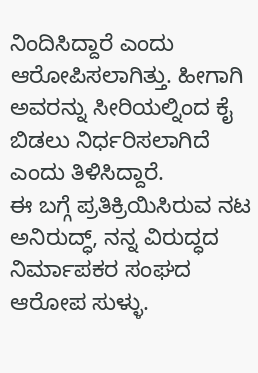ನಿಂದಿಸಿದ್ದಾರೆ ಎಂದು ಆರೋಪಿಸಲಾಗಿತ್ತು. ಹೀಗಾಗಿ ಅವರನ್ನು ಸೀರಿಯಲ್ನಿಂದ ಕೈ ಬಿಡಲು ನಿರ್ಧರಿಸಲಾಗಿದೆ ಎಂದು ತಿಳಿಸಿದ್ದಾರೆ.
ಈ ಬಗ್ಗೆ ಪ್ರತಿಕ್ರಿಯಿಸಿರುವ ನಟ ಅನಿರುದ್ಧ್, ನನ್ನ ವಿರುದ್ಧದ ನಿರ್ಮಾಪಕರ ಸಂಘದ ಆರೋಪ ಸುಳ್ಳು.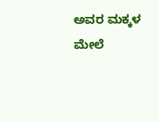ಅವರ ಮಕ್ಕಳ ಮೇಲೆ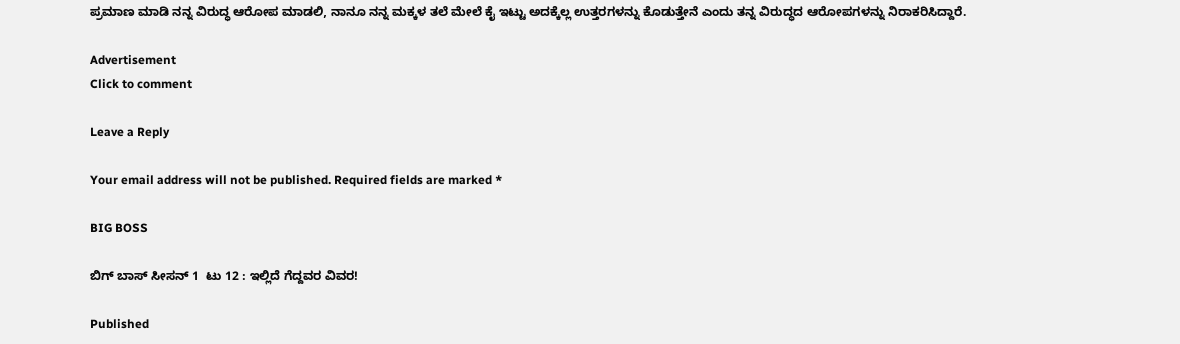ಪ್ರಮಾಣ ಮಾಡಿ ನನ್ನ ವಿರುದ್ಧ ಆರೋಪ ಮಾಡಲಿ, ನಾನೂ ನನ್ನ ಮಕ್ಕಳ ತಲೆ ಮೇಲೆ ಕೈ ಇಟ್ಟು ಅದಕ್ಕೆಲ್ಲ ಉತ್ತರಗಳನ್ನು ಕೊಡುತ್ತೇನೆ ಎಂದು ತನ್ನ ವಿರುದ್ಧದ ಆರೋಪಗಳನ್ನು ನಿರಾಕರಿಸಿದ್ದಾರೆ.

Advertisement
Click to comment

Leave a Reply

Your email address will not be published. Required fields are marked *

BIG BOSS

ಬಿಗ್ ಬಾಸ್ ಸೀಸನ್ 1  ಟು 12 : ಇಲ್ಲಿದೆ ಗೆದ್ದವರ ವಿವರ!

Published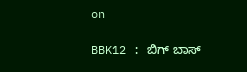on

BBK12 : ಬಿಗ್ ಬಾಸ್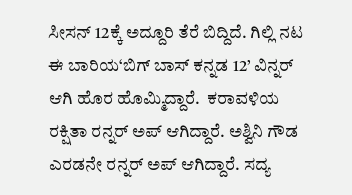ಸೀಸನ್ 12ಕ್ಕೆ ಅದ್ದೂರಿ ತೆರೆ ಬಿದ್ದಿದೆ. ಗಿಲ್ಲಿ ನಟ ಈ ಬಾರಿಯ‘ಬಿಗ್ ಬಾಸ್ ಕನ್ನಡ 12’ ವಿನ್ನರ್ ಆಗಿ ಹೊರ ಹೊಮ್ಮಿದ್ದಾರೆ.  ಕರಾವಳಿಯ ರಕ್ಷಿತಾ ರನ್ನರ್ ಅಪ್ ಆಗಿದ್ದಾರೆ. ಅಶ್ವಿನಿ ಗೌಡ  ಎರಡನೇ ರನ್ನರ್ ಅಪ್ ಆಗಿದ್ದಾರೆ. ಸದ್ಯ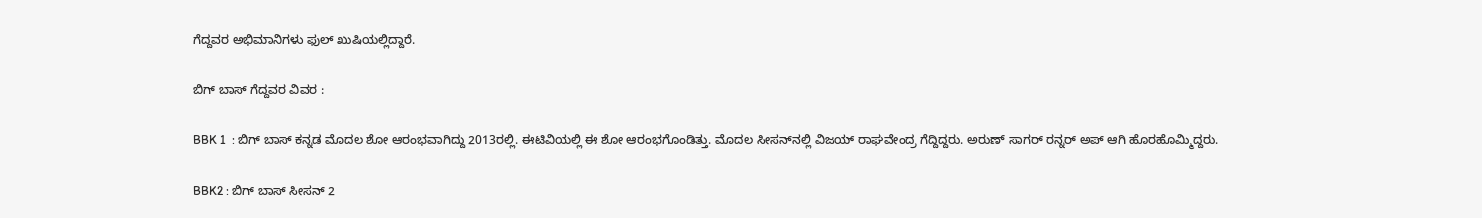ಗೆದ್ದವರ ಅಭಿಮಾನಿಗಳು ಫುಲ್ ಖುಷಿಯಲ್ಲಿದ್ದಾರೆ.

ಬಿಗ್ ಬಾಸ್ ಗೆದ್ದವರ ವಿವರ :

BBK 1  : ಬಿಗ್ ಬಾಸ್ ಕನ್ನಡ ಮೊದಲ ಶೋ ಆರಂಭವಾಗಿದ್ದು 2013ರಲ್ಲಿ. ಈಟಿವಿಯಲ್ಲಿ ಈ ಶೋ ಆರಂಭಗೊಂಡಿತ್ತು. ಮೊದಲ ಸೀಸನ್‌ನಲ್ಲಿ ವಿಜಯ್ ರಾಘವೇಂದ್ರ ಗೆದ್ದಿದ್ದರು. ಅರುಣ್ ಸಾಗರ್ ರನ್ನರ್ ಅಪ್ ಆಗಿ ಹೊರಹೊಮ್ಮಿದ್ದರು.

BBK2 : ಬಿಗ್ ಬಾಸ್ ಸೀಸನ್ 2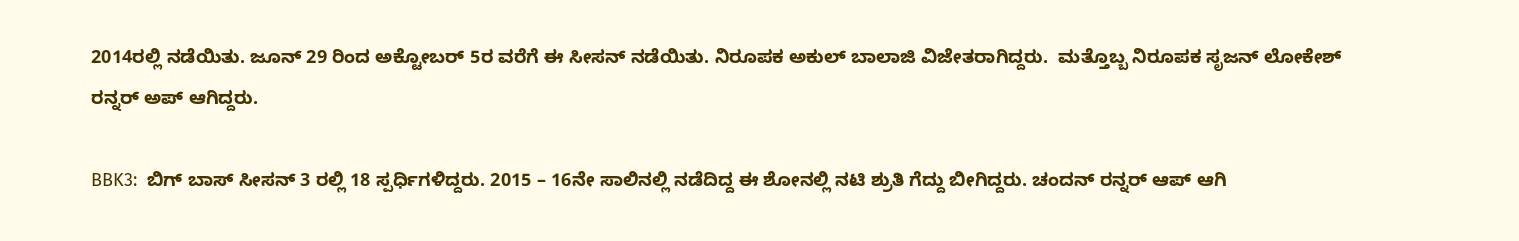2014ರಲ್ಲಿ ನಡೆಯಿತು. ಜೂನ್ 29 ರಿಂದ ಅಕ್ಟೋಬರ್ 5ರ ವರೆಗೆ ಈ ಸೀಸನ್ ನಡೆಯಿತು. ನಿರೂಪಕ ಅಕುಲ್ ಬಾಲಾಜಿ ವಿಜೇತರಾಗಿದ್ದರು.  ಮತ್ತೊಬ್ಬ ನಿರೂಪಕ ಸೃಜನ್ ಲೋಕೇಶ್ ರನ್ನರ್ ಅಪ್ ಆಗಿದ್ದರು.

BBK3:  ಬಿಗ್ ಬಾಸ್ ಸೀಸನ್ 3 ರಲ್ಲಿ 18 ಸ್ಪರ್ಧಿಗಳಿದ್ದರು. 2015 – 16ನೇ ಸಾಲಿನಲ್ಲಿ ನಡೆದಿದ್ದ ಈ ಶೋನಲ್ಲಿ ನಟಿ ಶ್ರುತಿ ಗೆದ್ದು ಬೀಗಿದ್ದರು. ಚಂದನ್ ರನ್ನರ್ ಆಪ್ ಆಗಿ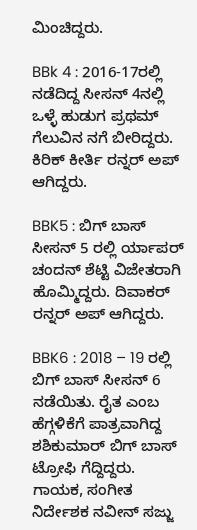ಮಿಂಚಿದ್ದರು.

BBk 4 : 2016-17ರಲ್ಲಿ ನಡೆದಿದ್ದ ಸೀಸನ್ 4ನಲ್ಲಿ ಒಳ್ಳೆ ಹುಡುಗ ಪ್ರಥಮ್‌ ಗೆಲುವಿನ ನಗೆ ಬೀರಿದ್ದರು. ಕಿರಿಕ್ ಕೀರ್ತಿ ರನ್ನರ್ ಅಪ್ ಆಗಿದ್ದರು.

BBK5 : ಬಿಗ್ ಬಾಸ್ ಸೀಸನ್ 5 ರಲ್ಲಿ ರ್ಯಾಪರ್ ಚಂದನ್ ಶೆಟ್ಟಿ ವಿಜೇತರಾಗಿ ಹೊಮ್ಮಿದ್ದರು. ದಿವಾಕರ್ ರನ್ನರ್ ಅಪ್ ಆಗಿದ್ದರು.

BBK6 : 2018 – 19 ರಲ್ಲಿ ಬಿಗ್ ಬಾಸ್ ಸೀಸನ್ 6 ನಡೆಯಿತು. ರೈತ ಎಂಬ ಹೆಗ್ಗಳಿಕೆಗೆ ಪಾತ್ರವಾಗಿದ್ದ ಶಶಿಕುಮಾರ್ ಬಿಗ್ ಬಾಸ್ ಟ್ರೋಫಿ ಗೆದ್ದಿದ್ದರು. ಗಾಯಕ, ಸಂಗೀತ ನಿರ್ದೇಶಕ ನವೀನ್ ಸಜ್ಜು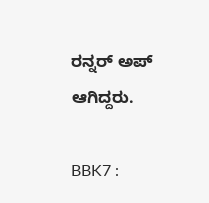ರನ್ನರ್ ಅಪ್ ಆಗಿದ್ದರು.

BBK7 :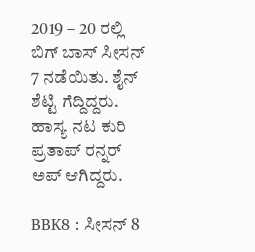2019 – 20 ರಲ್ಲಿ ಬಿಗ್ ಬಾಸ್ ಸೀಸನ್ 7 ನಡೆಯಿತು. ಶೈನ್ ಶೆಟ್ಟಿ ಗೆದ್ದಿದ್ದರು. ಹಾಸ್ಯ ನಟ ಕುರಿ ಪ್ರತಾಪ್ ರನ್ನರ್ ಅಪ್ ಆಗಿದ್ದರು.

BBK8 : ಸೀಸನ್ 8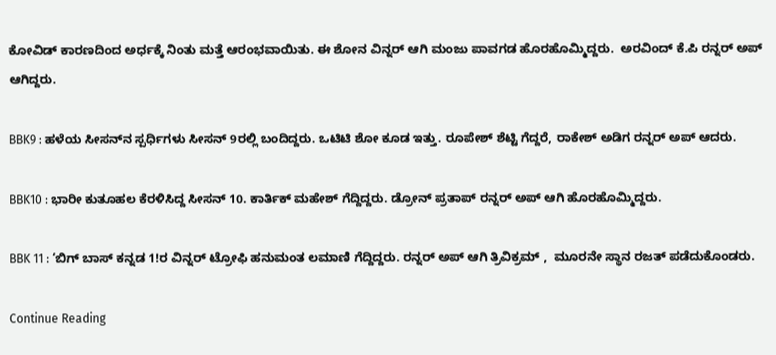ಕೋವಿಡ್ ಕಾರಣದಿಂದ ಅರ್ಧಕ್ಕೆ ನಿಂತು ಮತ್ತೆ ಆರಂಭವಾಯಿತು. ಈ ಶೋನ ವಿನ್ನರ್ ಆಗಿ ಮಂಜು ಪಾವಗಡ ಹೊರಹೊಮ್ಮಿದ್ದರು.  ಅರವಿಂದ್ ಕೆ.ಪಿ ರನ್ನರ್ ಅಪ್ ಆಗಿದ್ದರು.

BBK9 : ಹಳೆಯ ಸೀಸನ್‌ನ ಸ್ಪರ್ಧಿಗಳು ಸೀಸನ್‌ 9ರಲ್ಲಿ ಬಂದಿದ್ದರು. ಒಟಿಟಿ ಶೋ ಕೂಡ ಇತ್ತು. ರೂಪೇಶ್ ಶೆಟ್ಟಿ ಗೆದ್ದರೆ, ರಾಕೇಶ್ ಅಡಿಗ ರನ್ನರ್ ಅಪ್ ಆದರು.

BBK10 : ಭಾರೀ ಕುತೂಹಲ ಕೆರಳಿಸಿದ್ದ ಸೀಸನ್ 10. ಕಾರ್ತಿಕ್ ಮಹೇಶ್‌ ಗೆದ್ದಿದ್ದರು. ಡ್ರೋನ್ ಪ್ರತಾಪ್ ರನ್ನರ್ ಅಪ್ ಆಗಿ ಹೊರಹೊಮ್ಮಿದ್ದರು.

BBK 11 : ‘ಬಿಗ್ ಬಾಸ್‌ ಕನ್ನಡ 1!ರ ವಿನ್ನರ್‌ ಟ್ರೋಫಿ ಹನುಮಂತ ಲಮಾಣಿ ಗೆದ್ದಿದ್ದರು. ರನ್ನರ್‌ ಅಪ್‌ ಆಗಿ ತ್ರಿವಿಕ್ರಮ್‌ ,  ಮೂರನೇ ಸ್ಥಾನ ರಜತ್‌ ಪಡೆದುಕೊಂಡರು.

Continue Reading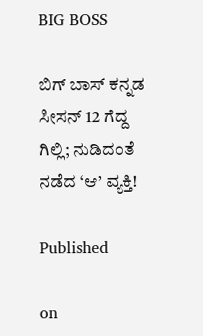BIG BOSS

ಬಿಗ್‌ ಬಾಸ್‌ ಕನ್ನಡ ಸೀಸನ್‌ 12 ಗೆದ್ದ ಗಿಲ್ಲಿ; ನುಡಿದಂತೆ ನಡೆದ ‘ಆ’ ವ್ಯಕ್ತಿ!

Published

on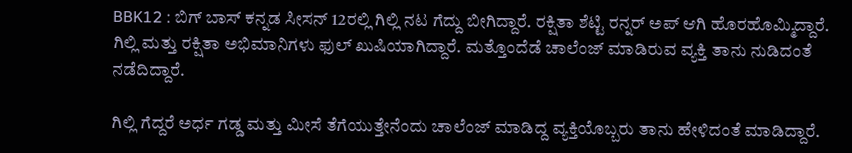BBK12 : ಬಿಗ್‌ ಬಾಸ್‌ ಕನ್ನಡ ಸೀಸನ್‌ 12ರಲ್ಲಿ ಗಿಲ್ಲಿ ನಟ ಗೆದ್ದು ಬೀಗಿದ್ದಾರೆ. ರಕ್ಷಿತಾ ಶೆಟ್ಟಿ ರನ್ನರ್ ಅಪ್ ಆಗಿ ಹೊರಹೊಮ್ಮಿದ್ದಾರೆ. ಗಿಲ್ಲಿ ಮತ್ತು ರಕ್ಷಿತಾ ಅಭಿಮಾನಿಗಳು ಫುಲ್ ಖುಷಿಯಾಗಿದ್ದಾರೆ. ಮತ್ತೊಂದೆಡೆ ಚಾಲೆಂಜ್ ಮಾಡಿರುವ ವ್ಯಕ್ತಿ ತಾನು ನುಡಿದಂತೆ ನಡೆದಿದ್ದಾರೆ.

ಗಿಲ್ಲಿ ಗೆದ್ದರೆ ಅರ್ಧ ಗಡ್ಡ ಮತ್ತು ಮೀಸೆ ತೆಗೆಯುತ್ತೇನೆಂದು ಚಾಲೆಂಜ್‌ ಮಾಡಿದ್ದ ವ್ಯಕ್ತಿಯೊಬ್ಬರು ತಾನು ಹೇಳಿದಂತೆ ಮಾಡಿದ್ದಾರೆ.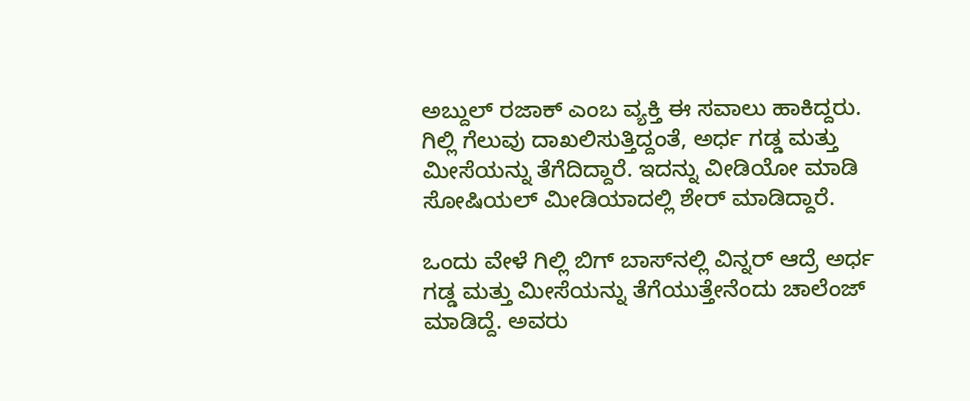ಅಬ್ದುಲ್ ರಜಾಕ್ ಎಂಬ ವ್ಯಕ್ತಿ ಈ ಸವಾಲು ಹಾಕಿದ್ದರು. ಗಿಲ್ಲಿ ಗೆಲುವು ದಾಖಲಿಸುತ್ತಿದ್ದಂತೆ, ಅರ್ಧ ಗಡ್ಡ ಮತ್ತು ಮೀಸೆಯನ್ನು ತೆಗೆದಿದ್ದಾರೆ. ಇದನ್ನು ವೀಡಿಯೋ ಮಾಡಿ ಸೋಷಿಯಲ್ ಮೀಡಿಯಾದಲ್ಲಿ ಶೇರ್ ಮಾಡಿದ್ದಾರೆ.

ಒಂದು ವೇಳೆ ಗಿಲ್ಲಿ ಬಿಗ್‌ ಬಾಸ್‌ನಲ್ಲಿ ವಿನ್ನರ್‌ ಆದ್ರೆ ಅರ್ಧ ಗಡ್ಡ ಮತ್ತು ಮೀಸೆಯನ್ನು ತೆಗೆಯುತ್ತೇನೆಂದು ಚಾಲೆಂಜ್‌ ಮಾಡಿದ್ದೆ. ಅವರು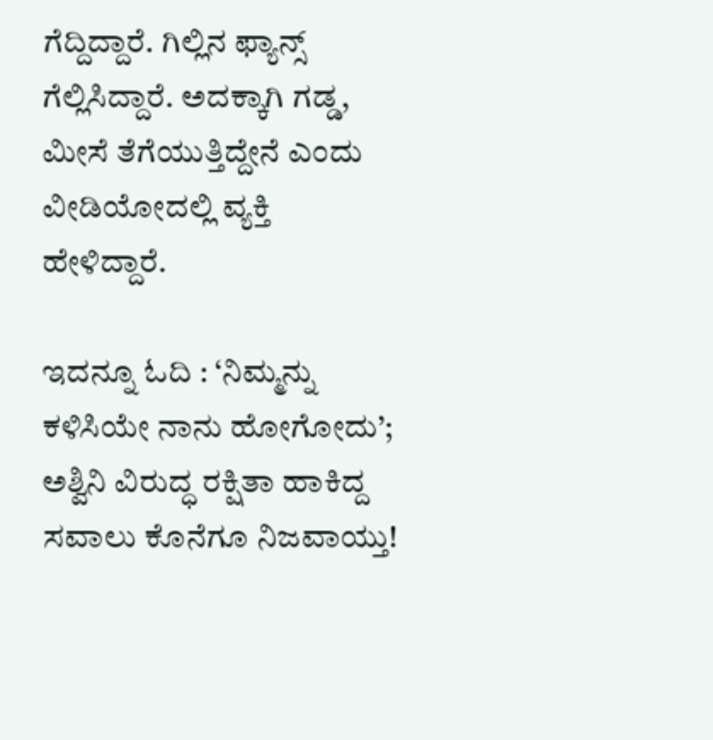ಗೆದ್ದಿದ್ದಾರೆ. ಗಿಲ್ಲಿನ ಫ್ಯಾನ್ಸ್‌ ಗೆಲ್ಲಿಸಿದ್ದಾರೆ. ಅದಕ್ಕಾಗಿ ಗಡ್ಡ, ಮೀಸೆ ತೆಗೆಯುತ್ತಿದ್ದೇನೆ ಎಂದು ವೀಡಿಯೋದಲ್ಲಿ ವ್ಯಕ್ತಿ ಹೇಳಿದ್ದಾರೆ.

ಇದನ್ನೂ ಓದಿ : ‘ನಿಮ್ಮನ್ನು ಕಳಿಸಿಯೇ ನಾನು ಹೋಗೋದು’; ಅಶ್ವಿನಿ ವಿರುದ್ಧ ರಕ್ಷಿತಾ ಹಾಕಿದ್ದ ಸವಾಲು ಕೊನೆಗೂ ನಿಜವಾಯ್ತು!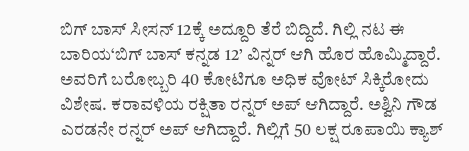ಬಿಗ್ ಬಾಸ್ ಸೀಸನ್ 12ಕ್ಕೆ ಅದ್ದೂರಿ ತೆರೆ ಬಿದ್ದಿದೆ. ಗಿಲ್ಲಿ ನಟ ಈ ಬಾರಿಯ‘ಬಿಗ್ ಬಾಸ್ ಕನ್ನಡ 12’ ವಿನ್ನರ್ ಆಗಿ ಹೊರ ಹೊಮ್ಮಿದ್ದಾರೆ. ಅವರಿಗೆ ಬರೋಬ್ಬರಿ 40 ಕೋಟಿಗೂ ಅಧಿಕ ವೋಟ್ ಸಿಕ್ಕಿರೋದು ವಿಶೇಷ. ಕರಾವಳಿಯ ರಕ್ಷಿತಾ ರನ್ನರ್ ಅಪ್ ಆಗಿದ್ದಾರೆ. ಅಶ್ವಿನಿ ಗೌಡ  ಎರಡನೇ ರನ್ನರ್ ಅಪ್ ಆಗಿದ್ದಾರೆ. ಗಿಲ್ಲಿಗೆ 50 ಲಕ್ಷ ರೂಪಾಯಿ ಕ್ಯಾಶ್‌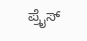ಪ್ರೈಸ್‌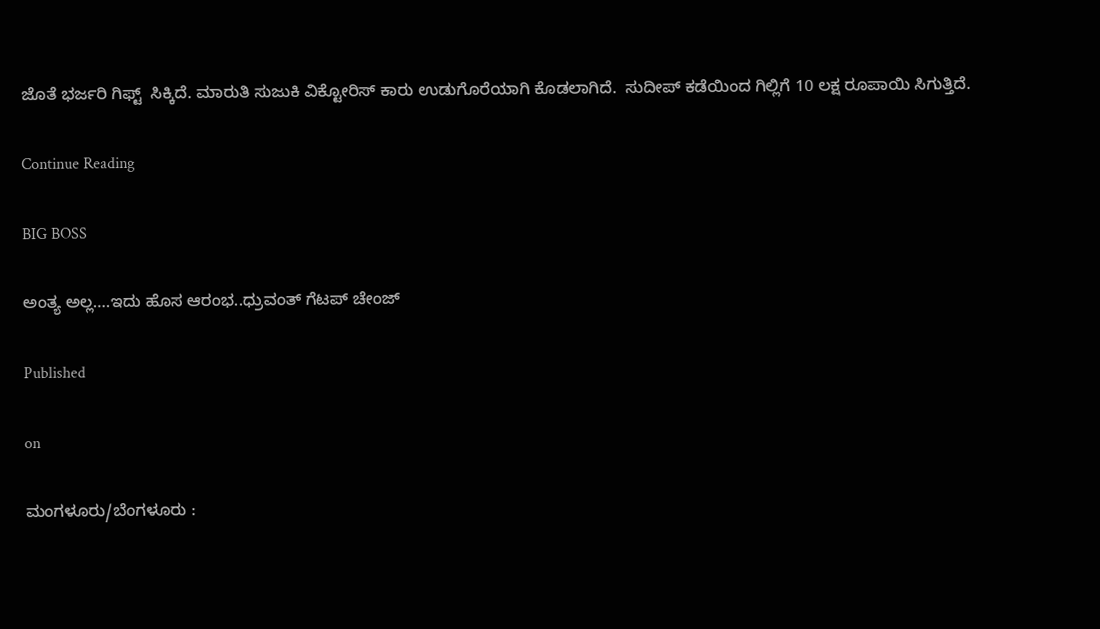ಜೊತೆ ಭರ್ಜರಿ ಗಿಫ್ಟ್‌  ಸಿಕ್ಕಿದೆ. ಮಾರುತಿ ಸುಜುಕಿ ವಿಕ್ಟೋರಿಸ್‌ ಕಾರು ಉಡುಗೊರೆಯಾಗಿ ಕೊಡಲಾಗಿದೆ.  ಸುದೀಪ್ ಕಡೆಯಿಂದ ಗಿಲ್ಲಿಗೆ 10 ಲಕ್ಷ ರೂಪಾಯಿ ಸಿಗುತ್ತಿದೆ.

Continue Reading

BIG BOSS

ಅಂತ್ಯ ಅಲ್ಲ….ಇದು ಹೊಸ ಆರಂಭ..ಧ್ರುವಂತ್ ಗೆಟಪ್ ಚೇಂಜ್

Published

on

ಮಂಗಳೂರು/ಬೆಂಗಳೂರು :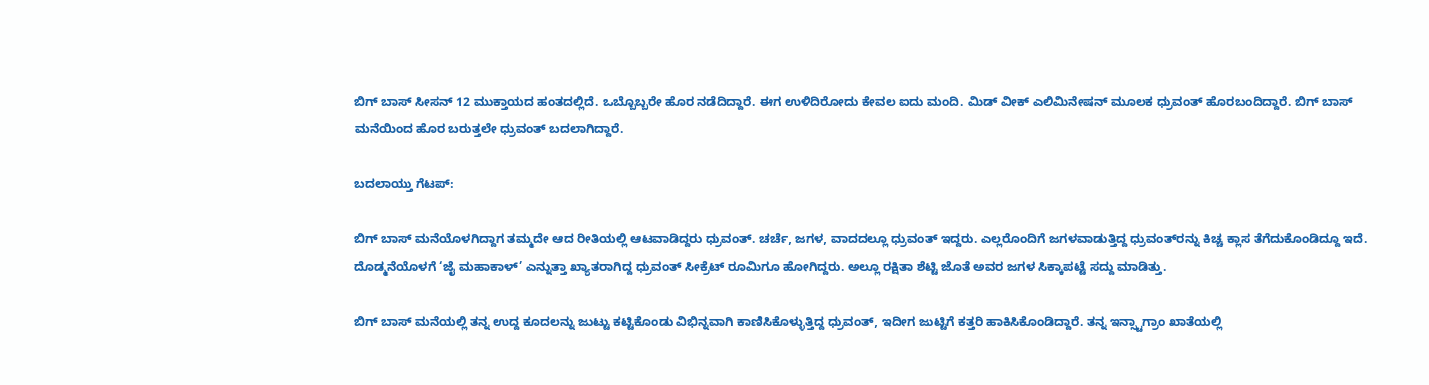ಬಿಗ್ ಬಾಸ್ ಸೀಸನ್ 12 ಮುಕ್ತಾಯದ ಹಂತದಲ್ಲಿದೆ. ಒಬ್ಬೊಬ್ಬರೇ ಹೊರ ನಡೆದಿದ್ದಾರೆ. ಈಗ ಉಳಿದಿರೋದು ಕೇವಲ ಐದು ಮಂದಿ. ಮಿಡ್ ವೀಕ್ ಎಲಿಮಿನೇಷನ್‌ ಮೂಲಕ ಧ್ರುವಂತ್ ಹೊರಬಂದಿದ್ದಾರೆ. ಬಿಗ್ ಬಾಸ್ ಮನೆಯಿಂದ ಹೊರ ಬರುತ್ತಲೇ ಧ್ರುವಂತ್ ಬದಲಾಗಿದ್ದಾರೆ.

ಬದಲಾಯ್ತು ಗೆಟಪ್:

ಬಿಗ್ ಬಾಸ್ ಮನೆಯೊಳಗಿದ್ದಾಗ ತಮ್ಮದೇ ಆದ ರೀತಿಯಲ್ಲಿ ಆಟವಾಡಿದ್ದರು ಧ್ರುವಂತ್. ಚರ್ಚೆ, ಜಗಳ, ವಾದದಲ್ಲೂ ಧ್ರುವಂತ್ ಇದ್ದರು. ಎಲ್ಲರೊಂದಿಗೆ ಜಗಳವಾಡುತ್ತಿದ್ದ ಧ್ರುವಂತ್‌ರನ್ನು ಕಿಚ್ಚ ಕ್ಲಾಸ ತೆಗೆದುಕೊಂಡಿದ್ದೂ ಇದೆ. ದೊಡ್ಮನೆಯೊಳಗೆ ‘ಜೈ ಮಹಾಕಾಳ್’ ಎನ್ನುತ್ತಾ ಖ್ಯಾತರಾಗಿದ್ದ ಧ್ರುವಂತ್ ಸೀಕ್ರೆಟ್ ರೂಮಿಗೂ ಹೋಗಿದ್ದರು. ಅಲ್ಲೂ ರಕ್ಷಿತಾ ಶೆಟ್ಟಿ ಜೊತೆ ಅವರ ಜಗಳ ಸಿಕ್ಕಾಪಟ್ಟೆ ಸದ್ದು ಮಾಡಿತ್ತು.

ಬಿಗ್ ಬಾಸ್ ಮನೆಯಲ್ಲಿ ತನ್ನ ಉದ್ದ ಕೂದಲನ್ನು ಜುಟ್ಟು ಕಟ್ಟಿಕೊಂಡು ವಿಭಿನ್ನವಾಗಿ ಕಾಣಿಸಿಕೊಳ್ಳುತ್ತಿದ್ದ ಧ್ರುವಂತ್, ಇದೀಗ ಜುಟ್ಟಿಗೆ ಕತ್ತರಿ ಹಾಕಿಸಿಕೊಂಡಿದ್ದಾರೆ. ತನ್ನ ಇನ್ಸ್ಟಾಗ್ರಾಂ ಖಾತೆಯಲ್ಲಿ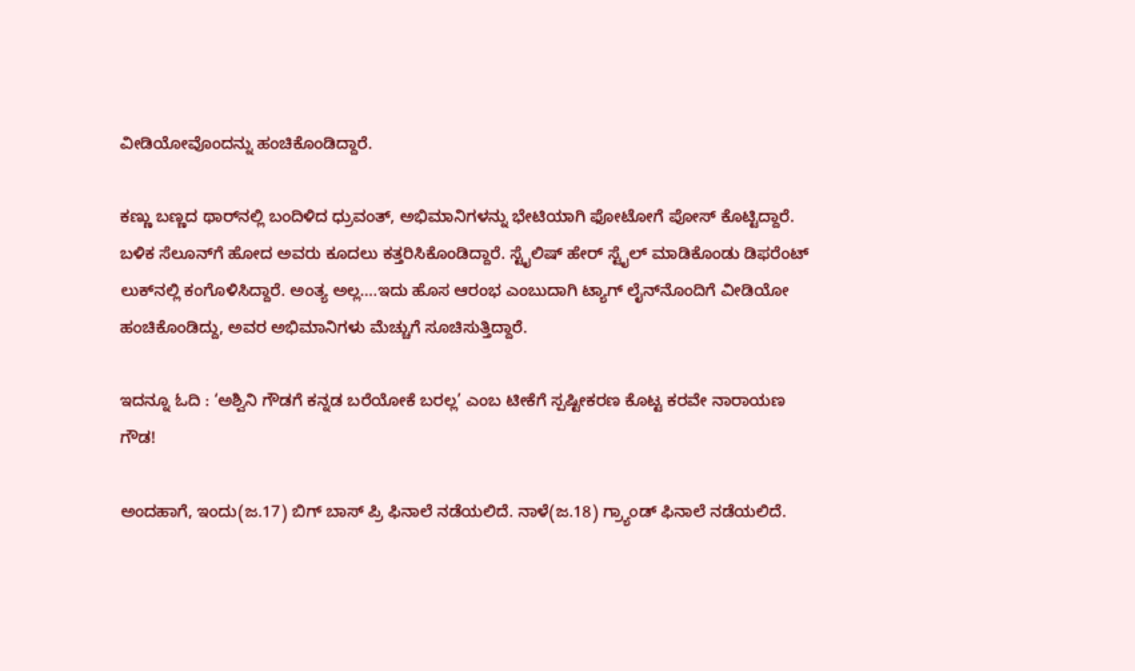ವೀಡಿಯೋವೊಂದನ್ನು ಹಂಚಿಕೊಂಡಿದ್ದಾರೆ.

ಕಣ್ಣು ಬಣ್ಣದ ಥಾರ್‌ನಲ್ಲಿ ಬಂದಿಳಿದ ಧ್ರುವಂತ್, ಅಭಿಮಾನಿಗಳನ್ನು ಭೇಟಿಯಾಗಿ ಫೋಟೋಗೆ ಪೋಸ್ ಕೊಟ್ಟಿದ್ದಾರೆ. ಬಳಿಕ ಸೆಲೂನ್‌ಗೆ ಹೋದ ಅವರು ಕೂದಲು ಕತ್ತರಿಸಿಕೊಂಡಿದ್ದಾರೆ. ಸ್ಟೈಲಿಷ್ ಹೇರ್ ಸ್ಟೈಲ್ ಮಾಡಿಕೊಂಡು ಡಿಫರೆಂಟ್ ಲುಕ್‌ನಲ್ಲಿ ಕಂಗೊಳಿಸಿದ್ದಾರೆ. ಅಂತ್ಯ ಅಲ್ಲ….ಇದು ಹೊಸ ಆರಂಭ ಎಂಬುದಾಗಿ ಟ್ಯಾಗ್ ಲೈನ್‌ನೊಂದಿಗೆ ವೀಡಿಯೋ ಹಂಚಿಕೊಂಡಿದ್ದು, ಅವರ ಅಭಿಮಾನಿಗಳು ಮೆಚ್ಚುಗೆ ಸೂಚಿಸುತ್ತಿದ್ದಾರೆ.

ಇದನ್ನೂ ಓದಿ : ‘ಅಶ್ವಿನಿ ಗೌಡಗೆ ಕನ್ನಡ ಬರೆಯೋಕೆ ಬರಲ್ಲ’ ಎಂಬ ಟೀಕೆಗೆ ಸ್ಪಷ್ಟೀಕರಣ ಕೊಟ್ಟ ಕರವೇ ನಾರಾಯಣ ಗೌಡ!

ಅಂದಹಾಗೆ, ಇಂದು(ಜ.17) ಬಿಗ್ ಬಾಸ್ ಪ್ರಿ ಫಿನಾಲೆ ನಡೆಯಲಿದೆ. ನಾಳೆ(ಜ.18) ಗ್ರ್ಯಾಂಡ್ ಫಿನಾಲೆ ನಡೆಯಲಿದೆ.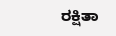ರಕ್ಷಿತಾ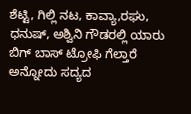ಶೆಟ್ಟಿ, ಗಿಲ್ಲಿ ನಟ, ಕಾವ್ಯಾ,ರಘು, ಧನುಷ್, ಅಶ್ವಿನಿ ಗೌಡರಲ್ಲಿ ಯಾರು ಬಿಗ್ ಬಾಸ್ ಟ್ರೋಫಿ ಗೆಲ್ತಾರೆ ಅನ್ನೋದು ಸದ್ಯದ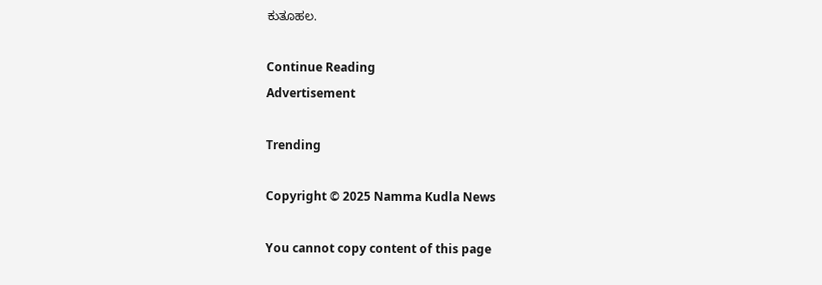ಕುತೂಹಲ.

Continue Reading
Advertisement

Trending

Copyright © 2025 Namma Kudla News

You cannot copy content of this page